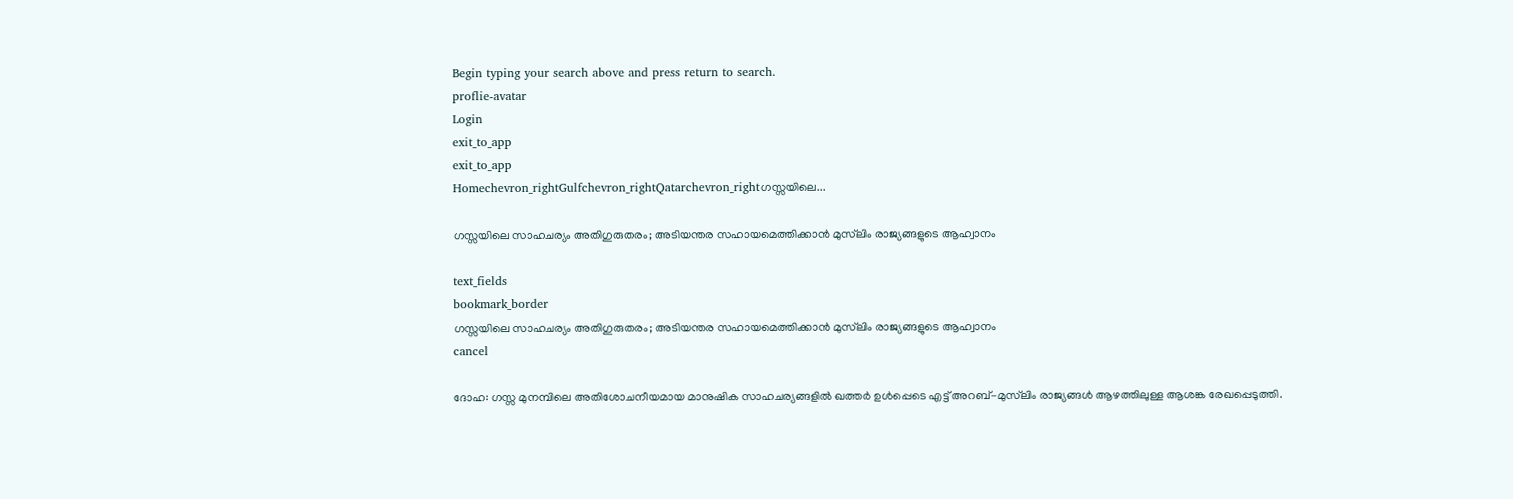Begin typing your search above and press return to search.
proflie-avatar
Login
exit_to_app
exit_to_app
Homechevron_rightGulfchevron_rightQatarchevron_rightഗസ്സയിലെ...

ഗസ്സയിലെ സാഹചര്യം അതിഗുരുതരം; അടിയന്തര സഹായമെത്തിക്കാൻ മുസ്‍ലിം രാജ്യങ്ങളുടെ ആഹ്വാനം

text_fields
bookmark_border
ഗസ്സയിലെ സാഹചര്യം അതിഗുരുതരം; അടിയന്തര സഹായമെത്തിക്കാൻ മുസ്‍ലിം രാജ്യങ്ങളുടെ ആഹ്വാനം
cancel

ദോഹ: ഗസ്സ മുനമ്പിലെ അതിശോചനീയമായ മാനുഷിക സാഹചര്യങ്ങളിൽ ഖത്തർ ഉൾപ്പെടെ എട്ട് അറബ്-മുസ്‍ലിം രാജ്യങ്ങൾ ആഴത്തിലുള്ള ആശങ്ക രേഖപ്പെടുത്തി.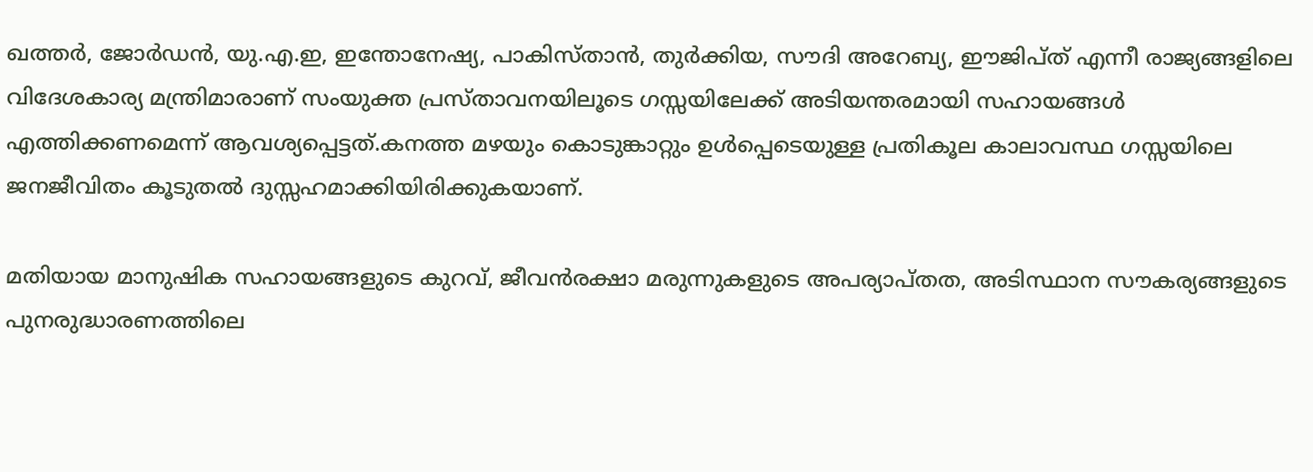ഖത്തർ, ജോർഡൻ, യു.എ.ഇ, ഇന്തോനേഷ്യ, പാകിസ്താൻ, തുർക്കിയ, സൗദി അറേബ്യ, ഈജിപ്ത് എന്നീ രാജ്യങ്ങളിലെ വിദേശകാര്യ മന്ത്രിമാരാണ് സംയുക്ത പ്രസ്താവനയിലൂടെ ഗസ്സയിലേക്ക് അടിയന്തരമായി സഹായങ്ങൾ എത്തിക്കണമെന്ന് ആവശ്യപ്പെട്ടത്.കനത്ത മഴയും കൊടുങ്കാറ്റും ഉൾപ്പെടെയുള്ള പ്രതികൂല കാലാവസ്ഥ ഗസ്സയിലെ ജനജീവിതം കൂടുതൽ ദുസ്സഹമാക്കിയിരിക്കുകയാണ്.

മതിയായ മാനുഷിക സഹായങ്ങളുടെ കുറവ്, ജീവൻരക്ഷാ മരുന്നുകളുടെ അപര്യാപ്തത, അടിസ്ഥാന സൗകര്യങ്ങളുടെ പുനരുദ്ധാരണത്തിലെ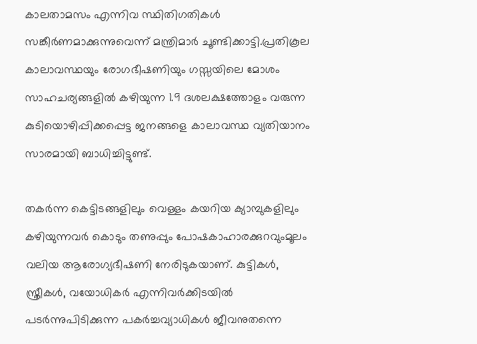കാലതാമസം എന്നിവ സ്ഥിതിഗതികൾ സങ്കീർണമാക്കുന്നുവെന്ന് മന്ത്രിമാർ ചൂണ്ടിക്കാട്ടി.പ്രതികൂല കാലാവസ്ഥയും രോഗഭീഷണിയും ഗസ്സയിലെ മോശം സാഹചര്യങ്ങളിൽ കഴിയുന്ന 1.9 ദശലക്ഷത്തോളം വരുന്ന കുടിയൊഴിപ്പിക്കപ്പെട്ട ജനങ്ങളെ കാലാവസ്ഥ വ്യതിയാനം സാരമായി ബാധിച്ചിട്ടുണ്ട്.

തകർന്ന കെട്ടിടങ്ങളിലും വെള്ളം കയറിയ ക്യാമ്പുകളിലും കഴിയുന്നവർ കൊടും തണുപ്പും പോഷകാഹാരക്കുറവുംമൂലം വലിയ ആരോഗ്യഭീഷണി നേരിടുകയാണ്. കുട്ടികൾ, സ്ത്രീകൾ, വയോധികർ എന്നിവർക്കിടയിൽ പടർന്നുപിടിക്കുന്ന പകർച്ചവ്യാധികൾ ജീവനുതന്നെ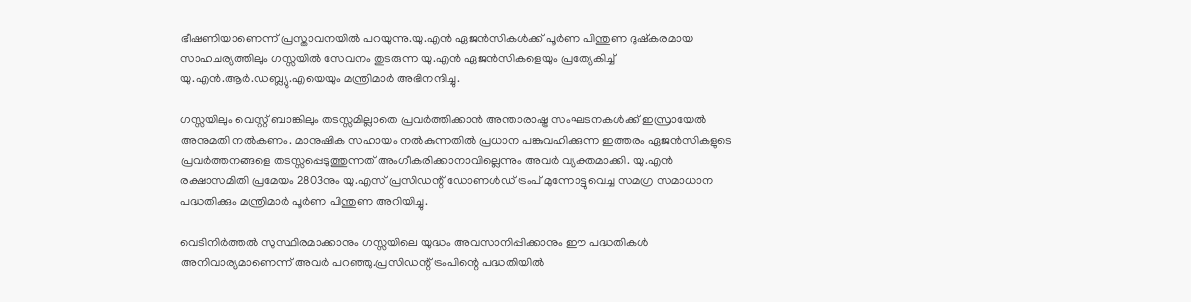ഭീഷണിയാണെന്ന് പ്രസ്താവനയിൽ പറയുന്നു.യു.എൻ ഏജൻസികൾക്ക് പൂർണ പിന്തുണ ദുഷ്കരമായ സാഹചര്യത്തിലും ഗസ്സയിൽ സേവനം തുടരുന്ന യു.എൻ ഏജൻസികളെയും പ്രത്യേകിച്ച് യു.എൻ.ആർ.ഡബ്ല്യു.എയെയും മന്ത്രിമാർ അഭിനന്ദിച്ചു.

ഗസ്സയിലും വെസ്റ്റ് ബാങ്കിലും തടസ്സമില്ലാതെ പ്രവർത്തിക്കാൻ അന്താരാഷ്ട്ര സംഘടനകൾക്ക് ഇസ്രായേൽ അനുമതി നൽകണം. മാനുഷിക സഹായം നൽകുന്നതിൽ പ്രധാന പങ്കുവഹിക്കുന്ന ഇത്തരം ഏജൻസികളുടെ പ്രവർത്തനങ്ങളെ തടസ്സപ്പെടുത്തുന്നത് അംഗീകരിക്കാനാവില്ലെന്നും അവർ വ്യക്തമാക്കി. യു.എൻ രക്ഷാസമിതി പ്രമേയം 2803നും യു.എസ് പ്രസിഡന്റ് ഡോണൾഡ് ട്രംപ് മുന്നോട്ടുവെച്ച സമഗ്ര സമാധാന പദ്ധതിക്കും മന്ത്രിമാർ പൂർണ പിന്തുണ അറിയിച്ചു.

വെടിനിർത്തൽ സുസ്ഥിരമാക്കാനും ഗസ്സയിലെ യുദ്ധം അവസാനിപ്പിക്കാനും ഈ പദ്ധതികൾ അനിവാര്യമാണെന്ന് അവർ പറഞ്ഞു.പ്രസിഡന്റ് ട്രംപിന്റെ പദ്ധതിയിൽ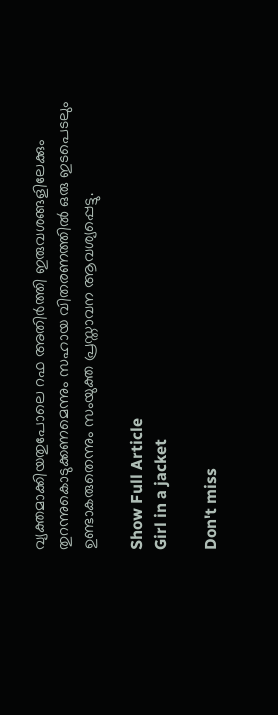വ്യക്തമാക്കിയതുപോലെ റഫ അതിർത്തി ഇരുവശങ്ങളിലേക്കും തുറന്നുകൊടുക്കണമെന്നും സഹായ വിതരണത്തിൽ ഒരു ഇടപെടലും ഉണ്ടാകരുതെന്നും സംയുക്ത പ്രസ്താവന ആവശ്യപ്പെട്ടു.

Show Full Article
Girl in a jacket

Don't miss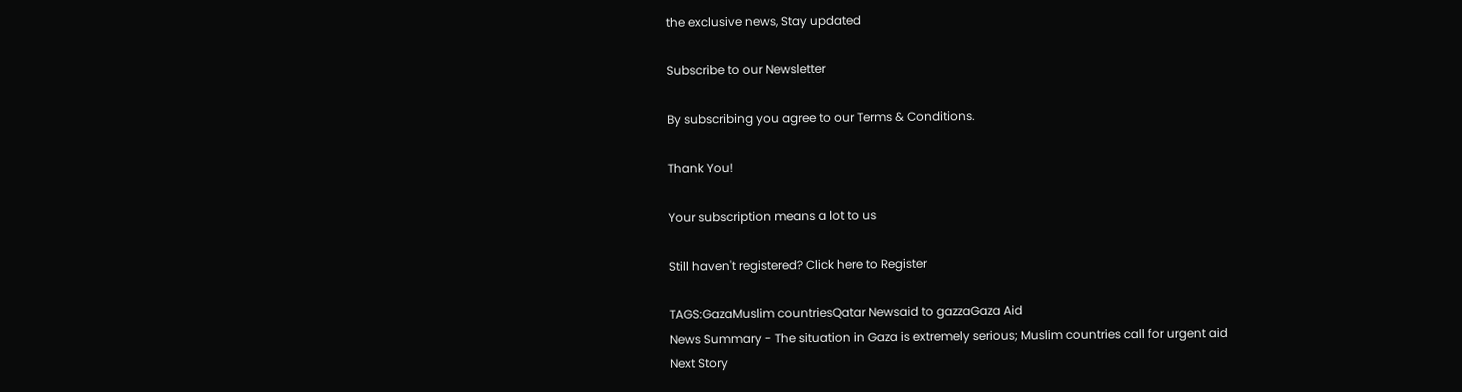the exclusive news, Stay updated

Subscribe to our Newsletter

By subscribing you agree to our Terms & Conditions.

Thank You!

Your subscription means a lot to us

Still haven't registered? Click here to Register

TAGS:GazaMuslim countriesQatar Newsaid to gazzaGaza Aid
News Summary - The situation in Gaza is extremely serious; Muslim countries call for urgent aid
Next Story